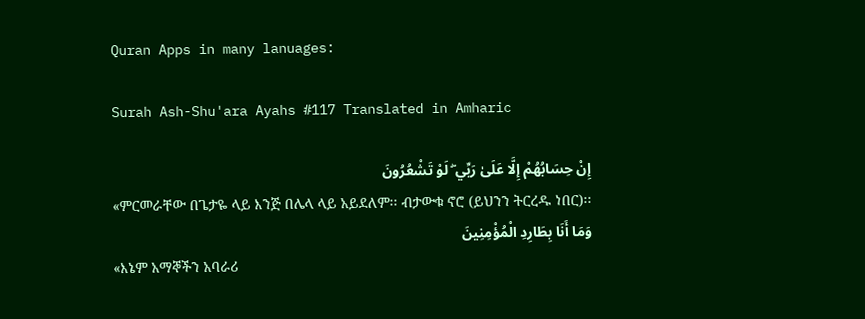Quran Apps in many lanuages:

Surah Ash-Shu'ara Ayahs #117 Translated in Amharic

إِنْ حِسَابُهُمْ إِلَّا عَلَىٰ رَبِّي ۖ لَوْ تَشْعُرُونَ
«ምርመራቸው በጌታዬ ላይ እንጅ በሌላ ላይ አይደለም፡፡ ብታውቁ ኖሮ (ይህንን ትርረዱ ነበር)፡፡
وَمَا أَنَا بِطَارِدِ الْمُؤْمِنِينَ
«እኔም አማኞችን አባራሪ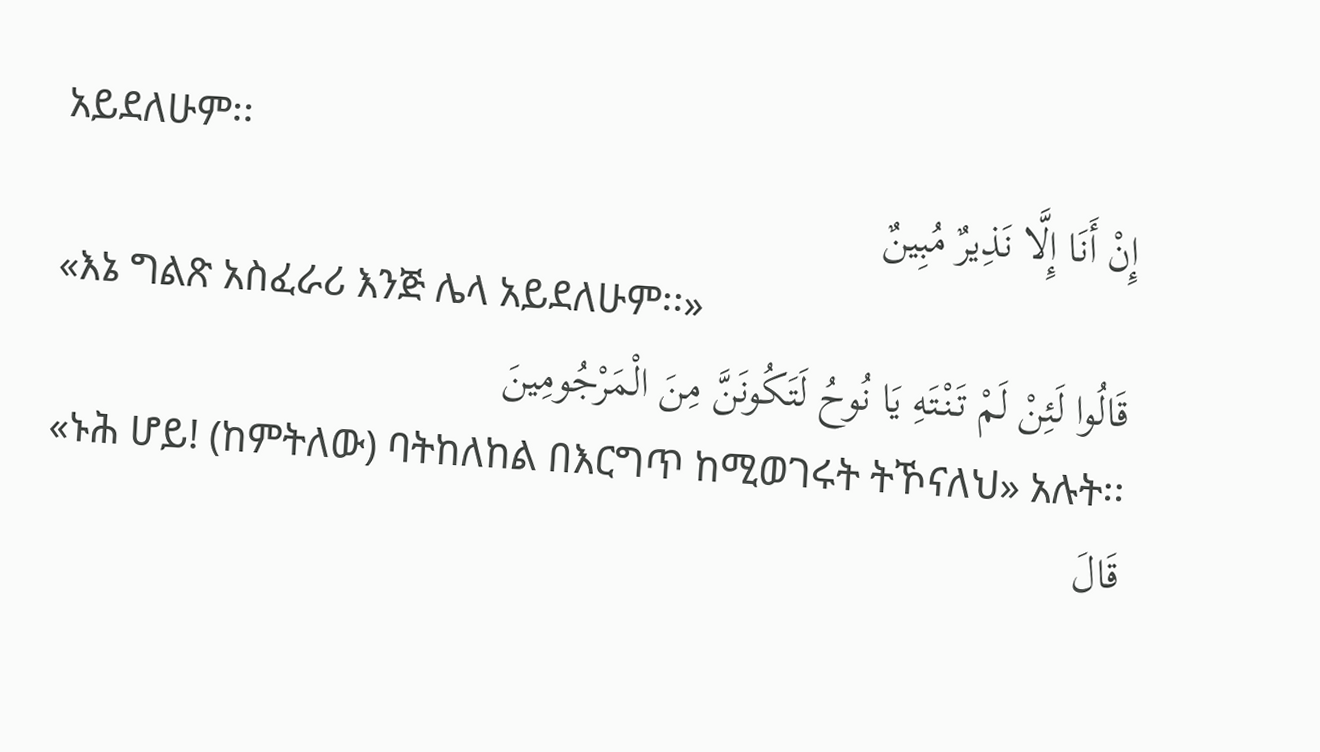አይደለሁም፡፡
إِنْ أَنَا إِلَّا نَذِيرٌ مُبِينٌ
«እኔ ግልጽ አስፈራሪ እንጅ ሌላ አይደለሁም፡፡»
قَالُوا لَئِنْ لَمْ تَنْتَهِ يَا نُوحُ لَتَكُونَنَّ مِنَ الْمَرْجُومِينَ
«ኑሕ ሆይ! (ከምትለው) ባትከለከል በእርግጥ ከሚወገሩት ትኾናለህ» አሉት፡፡
قَالَ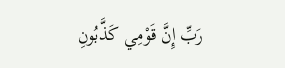رَبِّ إِنَّ قَوْمِي كَذَّبُونِ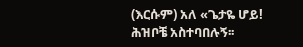(እርሱም) አለ «ጌታዬ ሆይ! ሕዝቦቼ አስተባበሉኝ፡፡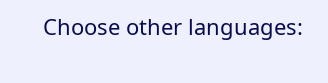Choose other languages: